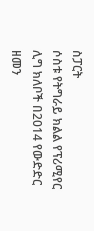ስፓርት
ሶስቱ የትግራይ ክልል የፕሪሚየር ሊግ ክለቦች በ2014 የውድድር ዘመን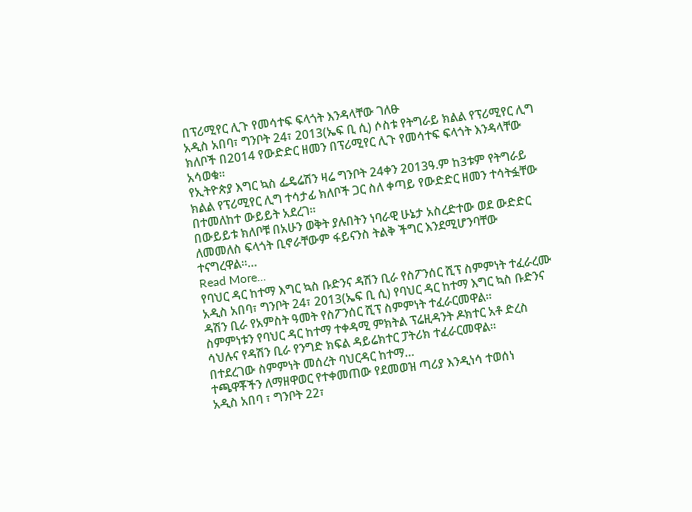በፕሪሚየር ሊጉ የመሳተፍ ፍላጎት እንዳላቸው ገለፁ
አዲስ አበባ፣ ግንቦት 24፣ 2013(ኤፍ ቢ ሲ) ሶስቱ የትግራይ ክልል የፕሪሚየር ሊግ ክለቦች በ2014 የውድድር ዘመን በፕሪሚየር ሊጉ የመሳተፍ ፍላጎት እንዳላቸው አሳወቁ።
የኢትዮጵያ እግር ኳስ ፌዴሬሽን ዛሬ ግንቦት 24ቀን 2013ዓ.ም ከ3ቱም የትግራይ ክልል የፕሪሚየር ሊግ ተሳታፊ ክለቦች ጋር ስለ ቀጣይ የውድድር ዘመን ተሳትፏቸው በተመለከተ ውይይት አደረገ።
በውይይቱ ክለቦቹ በአሁን ወቅት ያሉበትን ነባራዊ ሁኔታ አስረድተው ወደ ውድድር ለመመለስ ፍላጎት ቢኖራቸውም ፋይናንስ ትልቅ ችግር እንደሚሆንባቸው ተናግረዋል።…
Read More...
የባህር ዳር ከተማ እግር ኳስ ቡድንና ዳሽን ቢራ የስፖንሰር ሺፕ ስምምነት ተፈራረሙ
አዲስ አበባ፣ ግንቦት 24፣ 2013(ኤፍ ቢ ሲ) የባህር ዳር ከተማ እግር ኳስ ቡድንና ዳሽን ቢራ የአምስት ዓመት የስፖንሰር ሺፕ ስምምነት ተፈራርመዋል።
ስምምነቱን የባህር ዳር ከተማ ተቀዳሚ ምክትል ፕሬዚዳንት ዶክተር አቶ ድረስ ሳህሉና የዳሽን ቢራ የንግድ ክፍል ዳይሬክተር ፓትሪክ ተፈራርመዋል፡፡
በተደረገው ስምምነት መሰረት ባህርዳር ከተማ…
ተጫዋቾችን ለማዘዋወር የተቀመጠው የደመወዝ ጣሪያ እንዲነሳ ተወሰነ
አዲስ አበባ ፣ ግንቦት 22፣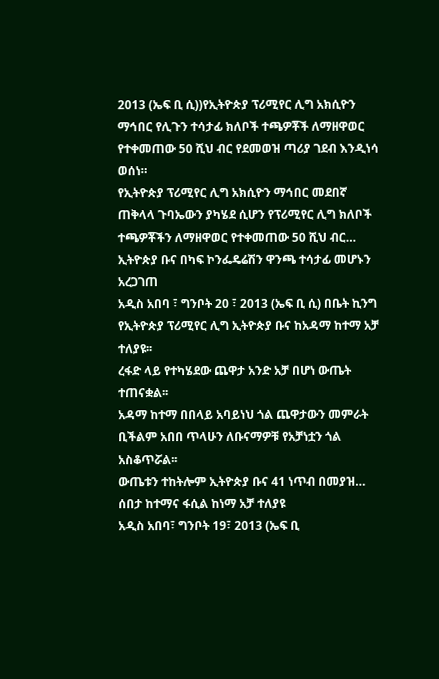2013 (ኤፍ ቢ ሲ))የኢትዮጵያ ፕሪሚየር ሊግ አክሲዮን ማኅበር የሊጉን ተሳታፊ ክለቦች ተጫዎቾች ለማዘዋወር የተቀመጠው 50 ሺህ ብር የደመወዝ ጣሪያ ገደብ እንዲነሳ ወሰነ።
የኢትዮጵያ ፕሪሚየር ሊግ አክሲዮን ማኅበር መደበኛ ጠቅላላ ጉባኤውን ያካሄደ ሲሆን የፕሪሚየር ሊግ ክለቦች ተጫዎቾችን ለማዘዋወር የተቀመጠው 50 ሺህ ብር…
ኢትዮጵያ ቡና በካፍ ኮንፌዴሬሽን ዋንጫ ተሳታፊ መሆኑን አረጋገጠ
አዲስ አበባ ፣ ግንቦት 20 ፣ 2013 (ኤፍ ቢ ሲ) በቤት ኪንግ የኢትዮጵያ ፕሪሚየር ሊግ ኢትዮጵያ ቡና ከአዳማ ከተማ አቻ ተለያዩ፡፡
ረፋድ ላይ የተካሄደው ጨዋታ አንድ አቻ በሆነ ውጤት ተጠናቋል፡፡
አዳማ ከተማ በበላይ አባይነህ ጎል ጨዋታውን መምራት ቢችልም አበበ ጥላሁን ለቡናማዎቹ የአቻነቷን ጎል አስቆጥሯል፡፡
ውጤቱን ተከትሎም ኢትዮጵያ ቡና 41 ነጥብ በመያዝ…
ሰበታ ከተማና ፋሲል ከነማ አቻ ተለያዩ
አዲስ አበባ፣ ግንቦት 19፣ 2013 (ኤፍ ቢ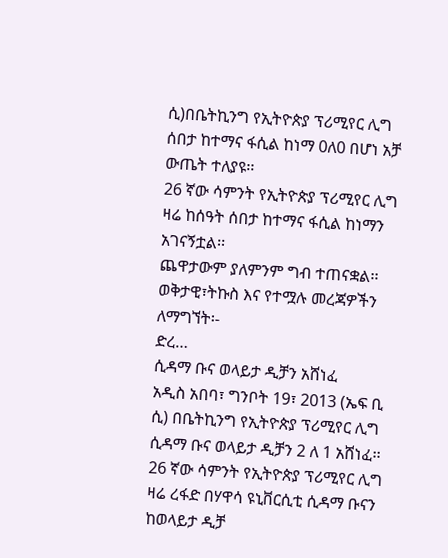ሲ)በቤትኪንግ የኢትዮጵያ ፕሪሚየር ሊግ ሰበታ ከተማና ፋሲል ከነማ 0ለ0 በሆነ አቻ ውጤት ተለያዩ፡፡
26 ኛው ሳምንት የኢትዮጵያ ፕሪሚየር ሊግ ዛሬ ከሰዓት ሰበታ ከተማና ፋሲል ከነማን አገናኝቷል፡፡
ጨዋታውም ያለምንም ግብ ተጠናቋል፡፡
ወቅታዊ፣ትኩስ እና የተሟሉ መረጃዎችን ለማግኘት፡-
ድረ…
ሲዳማ ቡና ወላይታ ዲቻን አሸነፈ
አዲስ አበባ፣ ግንቦት 19፣ 2013 (ኤፍ ቢ ሲ) በቤትኪንግ የኢትዮጵያ ፕሪሚየር ሊግ ሲዳማ ቡና ወላይታ ዲቻን 2 ለ 1 አሸነፈ፡፡
26 ኛው ሳምንት የኢትዮጵያ ፕሪሚየር ሊግ ዛሬ ረፋድ በሃዋሳ ዩኒቨርሲቲ ሲዳማ ቡናን ከወላይታ ዲቻ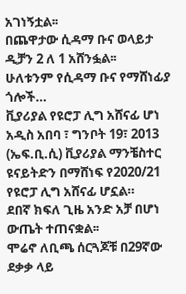አገነኝቷል፡፡
በጨዋታው ሲዳማ ቡና ወላይታ ዲቻን 2 ለ 1 አሸንፏል፡፡
ሁለቱንም የሲዳማ ቡና የማሸነፊያ ጎሎች…
ቪያሪያል የዩሮፓ ሊግ አሸናፊ ሆነ
አዲስ አበባ ፣ ግንቦት 19፣ 2013 (ኤፍ.ቢ.ሲ) ቪያሪያል ማንቼስተር ዩናይትድን በማሸነፍ የ2020/21 የዩሮፓ ሊግ አሸናፊ ሆኗል።
ደበኛ ክፍለ ጊዜ አንድ አቻ በሆነ ውጤት ተጠናቋል፡፡
ሞሬኖ ለቢጫ ሰርጓጆቹ በ29ኛው ደቃቃ ላይ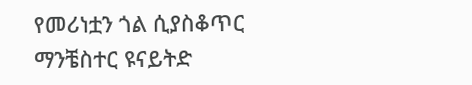የመሪነቷን ጎል ሲያስቆጥር ማንቼስተር ዩናይትድ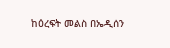ከዕረፍት መልስ በኤዲሰን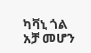ካቫኒ ጎል አቻ መሆን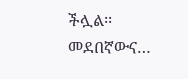ችሏል፡፡
መደበኛውና…